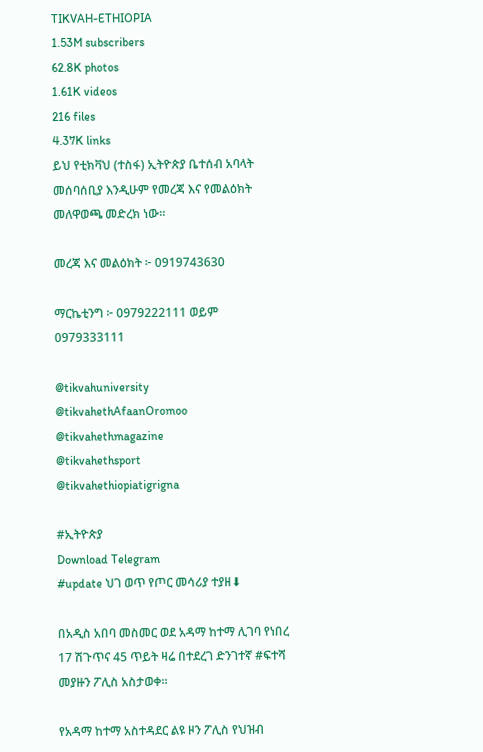TIKVAH-ETHIOPIA
1.53M subscribers
62.8K photos
1.61K videos
216 files
4.37K links
ይህ የቲክቫህ (ተስፋ) ኢትዮጵያ ቤተሰብ አባላት መሰባሰቢያ እንዲሁም የመረጃ እና የመልዕክት መለዋወጫ መድረክ ነው።

መረጃ እና መልዕክት ፦ 0919743630

ማርኬቲንግ ፦ 0979222111 ወይም
0979333111

@tikvahuniversity
@tikvahethAfaanOromoo
@tikvahethmagazine
@tikvahethsport
@tikvahethiopiatigrigna

#ኢትዮጵያ
Download Telegram
#update ህገ ወጥ የጦር መሳሪያ ተያዘ⬇

በአዲስ አበባ መስመር ወደ አዳማ ከተማ ሊገባ የነበረ 17 ሽጉጥና 45 ጥይት ዛሬ በተደረገ ድንገተኛ #ፍተሻ መያዙን ፖሊስ አስታወቀ፡፡

የአዳማ ከተማ አስተዳደር ልዩ ዞን ፖሊስ የህዝብ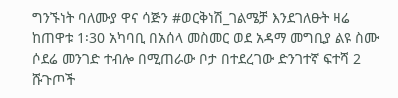ግንኙነት ባለሙያ ዋና ሳጅን #ወርቅነሽ_ገልሜቻ እንደገለፁት ዛሬ ከጠዋቱ 1፡30 አካባቢ በአሰላ መስመር ወደ አዳማ መግቢያ ልዩ ስሙ ሶደሬ መንገድ ተብሎ በሚጠራው ቦታ በተደረገው ድንገተኛ ፍተሻ 2 ሹጉጦች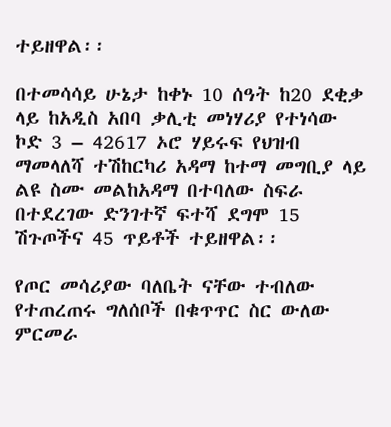ተይዘዋል፡፡

በተመሳሳይ ሁኔታ ከቀኑ 10 ሰዓት ከ20 ደቂቃ ላይ ከአዲስ አበባ ቃሊቲ መነሃሪያ የተነሳው ኮድ 3 – 42617 ኦሮ ሃይሩፍ የህዝብ ማመላለሻ ተሽከርካሪ አዳማ ከተማ መግቢያ ላይ ልዩ ስሙ መልከአዳማ በተባለው ስፍራ በተደረገው ድንገተኛ ፍተሻ ደግሞ 15 ሽጉጦችና 45 ጥይቶች ተይዘዋል፡፡

የጦር መሳሪያው ባለቤት ናቸው ተብለው የተጠረጠሩ ግለሰቦች በቁጥጥር ስር ውለው ምርመራ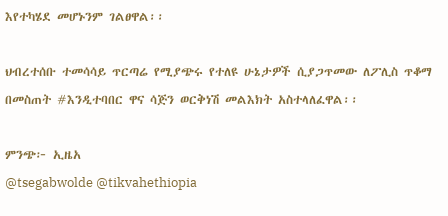እየተካሄደ መሆኑንም ገልፀዋል፡፡

ህብረተሰቡ ተመሳሳይ ጥርጣሬ የሚያጭሩ የተለዩ ሁኔታዎች ሲያጋጥመው ለፖሊስ ጥቆማ በመስጠት #እንዲተባበር ዋና ሳጅን ወርቅነሽ መልእክት አስተላለፈዋል፡፡

ምንጭ፦ ኢዜአ
@tsegabwolde @tikvahethiopia